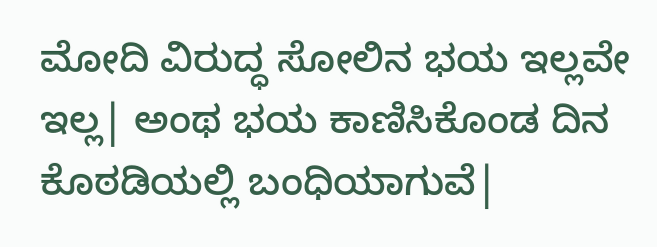ಮೋದಿ ವಿರುದ್ಧ ಸೋಲಿನ ಭಯ ಇಲ್ಲವೇ ಇಲ್ಲ| ಅಂಥ ಭಯ ಕಾಣಿಸಿಕೊಂಡ ದಿನ ಕೊಠಡಿಯಲ್ಲಿ ಬಂಧಿಯಾಗುವೆ|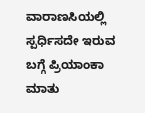ವಾರಾಣಸಿಯಲ್ಲಿ ಸ್ಪರ್ಧಿಸದೇ ಇರುವ ಬಗ್ಗೆ ಪ್ರಿಯಾಂಕಾ ಮಾತು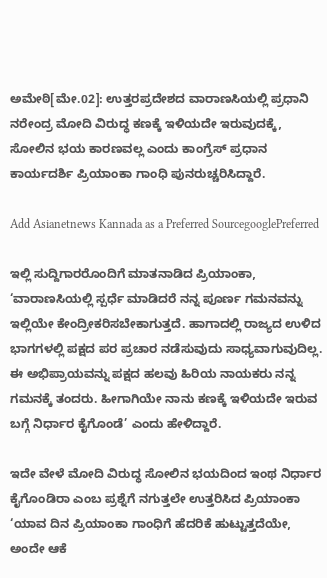ಅಮೇಠಿ[ಮೇ.02]: ಉತ್ತರಪ್ರದೇಶದ ವಾರಾಣಸಿಯಲ್ಲಿ ಪ್ರಧಾನಿ ನರೇಂದ್ರ ಮೋದಿ ವಿರುದ್ಧ ಕಣಕ್ಕೆ ಇಳಿಯದೇ ಇರುವುದಕ್ಕೆ, ಸೋಲಿನ ಭಯ ಕಾರಣವಲ್ಲ ಎಂದು ಕಾಂಗ್ರೆಸ್‌ ಪ್ರಧಾನ ಕಾರ್ಯದರ್ಶಿ ಪ್ರಿಯಾಂಕಾ ಗಾಂಧಿ ಪುನರುಚ್ಚರಿಸಿದ್ದಾರೆ.

Add Asianetnews Kannada as a Preferred SourcegooglePreferred

ಇಲ್ಲಿ ಸುದ್ದಿಗಾರರೊಂದಿಗೆ ಮಾತನಾಡಿದ ಪ್ರಿಯಾಂಕಾ, ‘ವಾರಾಣಸಿಯಲ್ಲಿ ಸ್ಪರ್ಧೆ ಮಾಡಿದರೆ ನನ್ನ ಪೂರ್ಣ ಗಮನವನ್ನು ಇಲ್ಲಿಯೇ ಕೇಂದ್ರೀಕರಿಸಬೇಕಾಗುತ್ತದೆ. ಹಾಗಾದಲ್ಲಿ ರಾಜ್ಯದ ಉಳಿದ ಭಾಗಗಳಲ್ಲಿ ಪಕ್ಷದ ಪರ ಪ್ರಚಾರ ನಡೆಸುವುದು ಸಾಧ್ಯವಾಗುವುದಿಲ್ಲ. ಈ ಅಭಿಪ್ರಾಯವನ್ನು ಪಕ್ಷದ ಹಲವು ಹಿರಿಯ ನಾಯಕರು ನನ್ನ ಗಮನಕ್ಕೆ ತಂದರು. ಹೀಗಾಗಿಯೇ ನಾನು ಕಣಕ್ಕೆ ಇಳಿಯದೇ ಇರುವ ಬಗ್ಗೆ ನಿರ್ಧಾರ ಕೈಗೊಂಡೆ’ ಎಂದು ಹೇಳಿದ್ದಾರೆ.

ಇದೇ ವೇಳೆ ಮೋದಿ ವಿರುದ್ಧ ಸೋಲಿನ ಭಯದಿಂದ ಇಂಥ ನಿರ್ಧಾರ ಕೈಗೊಂಡಿರಾ ಎಂಬ ಪ್ರಶ್ನೆಗೆ ನಗುತ್ತಲೇ ಉತ್ತರಿಸಿದ ಪ್ರಿಯಾಂಕಾ ‘ಯಾವ ದಿನ ಪ್ರಿಯಾಂಕಾ ಗಾಂಧಿಗೆ ಹೆದರಿಕೆ ಹುಟ್ಟುತ್ತದೆಯೇ, ಅಂದೇ ಆಕೆ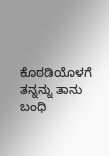ಕೊಠಡಿಯೊಳಗೆ ತನ್ನನ್ನು ತಾನು ಬಂಧಿ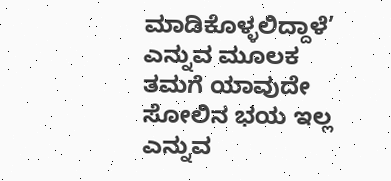ಮಾಡಿಕೊಳ್ಳಲಿದ್ದಾಳೆ’ ಎನ್ನುವ ಮೂಲಕ ತಮಗೆ ಯಾವುದೇ ಸೋಲಿನ ಭಯ ಇಲ್ಲ ಎನ್ನುವ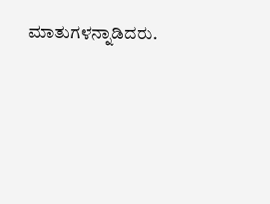ಮಾತುಗಳನ್ನಾಡಿದರು.